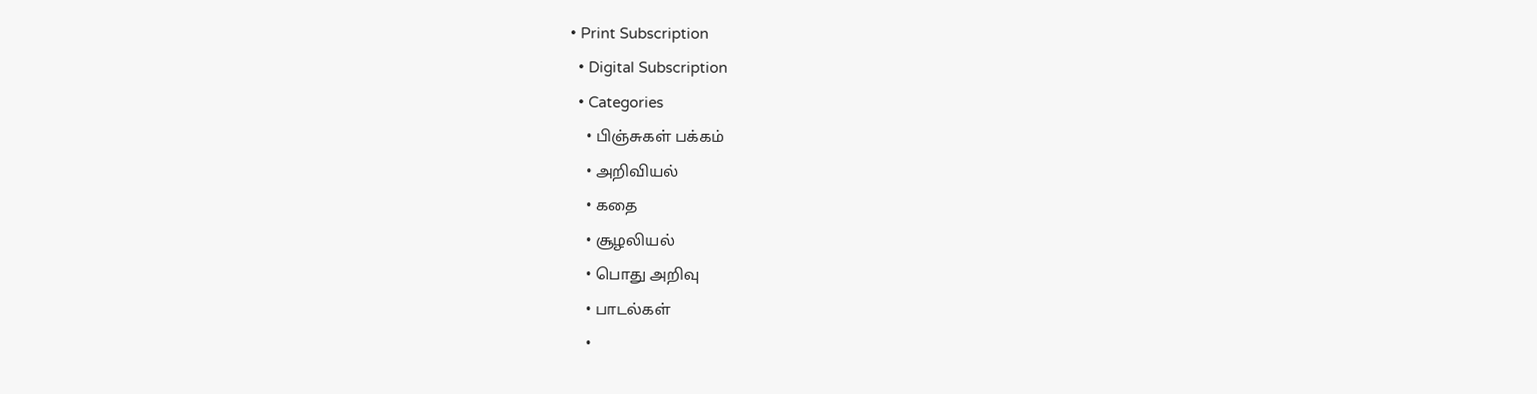• Print Subscription
  • Digital Subscription
  • Categories
    • பிஞ்சுகள் பக்கம்
    • அறிவியல்
    • கதை
    • சூழலியல்
    • பொது அறிவு
    • பாடல்கள்
    •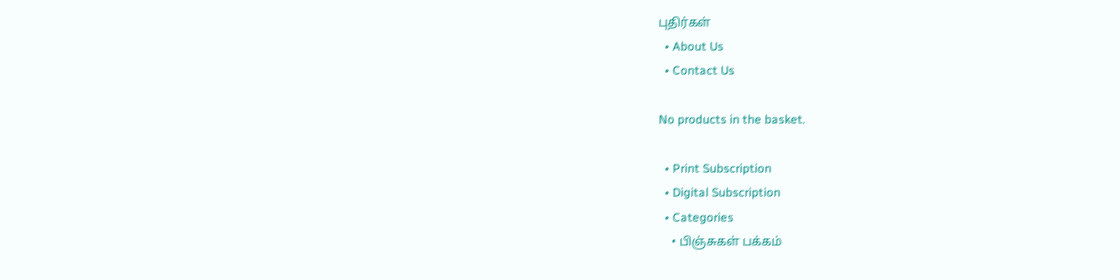புதிர்கள்
  • About Us
  • Contact Us

No products in the basket.

  • Print Subscription
  • Digital Subscription
  • Categories
    • பிஞ்சுகள் பக்கம்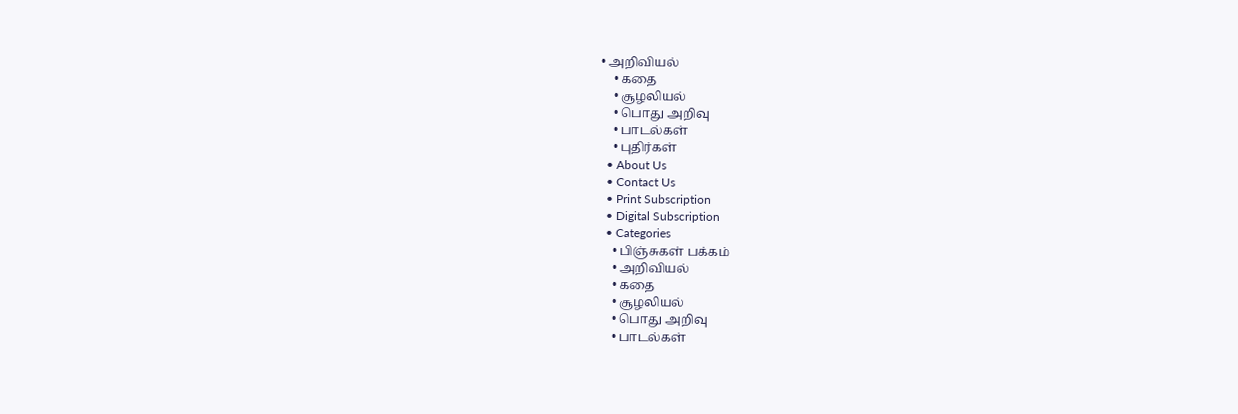• அறிவியல்
    • கதை
    • சூழலியல்
    • பொது அறிவு
    • பாடல்கள்
    • புதிர்கள்
  • About Us
  • Contact Us
  • Print Subscription
  • Digital Subscription
  • Categories
    • பிஞ்சுகள் பக்கம்
    • அறிவியல்
    • கதை
    • சூழலியல்
    • பொது அறிவு
    • பாடல்கள்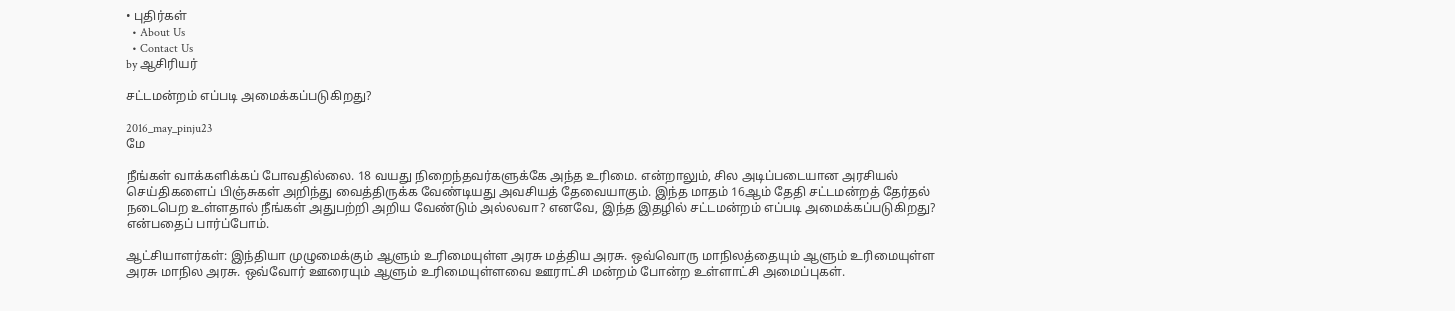• புதிர்கள்
  • About Us
  • Contact Us
by ஆசிரியர்

சட்டமன்றம் எப்படி அமைக்கப்படுகிறது?

2016_may_pinju23
மே

நீங்கள் வாக்களிக்கப் போவதில்லை. 18 வயது நிறைந்தவர்களுக்கே அந்த உரிமை. என்றாலும், சில அடிப்படையான அரசியல் செய்திகளைப் பிஞ்சுகள் அறிந்து வைத்திருக்க வேண்டியது அவசியத் தேவையாகும். இந்த மாதம் 16ஆம் தேதி சட்டமன்றத் தேர்தல் நடைபெற உள்ளதால் நீங்கள் அதுபற்றி அறிய வேண்டும் அல்லவா? எனவே, இந்த இதழில் சட்டமன்றம் எப்படி அமைக்கப்படுகிறது? என்பதைப் பார்ப்போம்.

ஆட்சியாளர்கள்: இந்தியா முழுமைக்கும் ஆளும் உரிமையுள்ள அரசு மத்திய அரசு. ஒவ்வொரு மாநிலத்தையும் ஆளும் உரிமையுள்ள அரசு மாநில அரசு. ஒவ்வோர் ஊரையும் ஆளும் உரிமையுள்ளவை ஊராட்சி மன்றம் போன்ற உள்ளாட்சி அமைப்புகள்.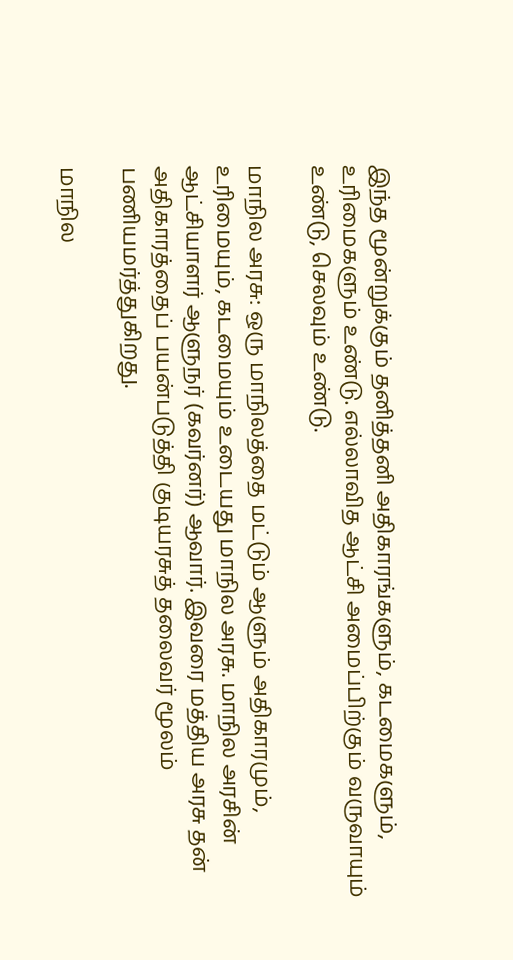இந்த மூன்றுக்கும் தனித்தனி அதிகாரங்களும், கடமைகளும், உரிமைகளும் உண்டு. எல்லாவித ஆட்சி அமைப்பிற்கும் வருவாயும் உண்டு, செலவும் உண்டு.

மாநில அரசு: ஒரு மாநிலத்தை மட்டும் ஆளும் அதிகாரமும், உரிமையும், கடமையும் உடையது மாநில அரசு. மாநில அரசின் ஆட்சியாளர் ஆளுநர் (கவர்னர்) ஆவார். இவரை மத்திய அரசு தன் அதிகாரத்தைப் பயன்படுத்தி குடியரசுத் தலைவர் மூலம் பணியமர்த்துகிறது.

மாநில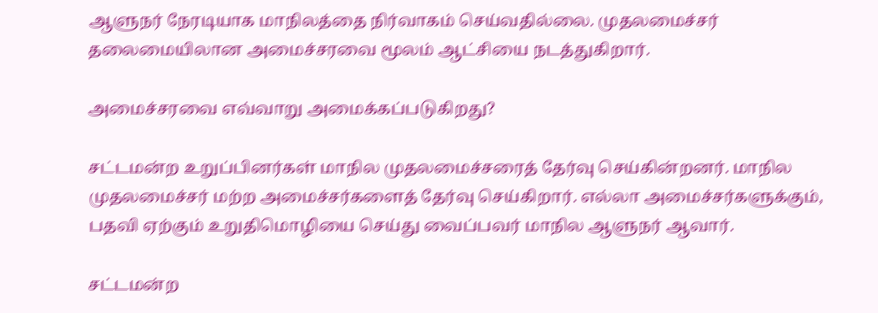ஆளுநர் நேரடியாக மாநிலத்தை நிர்வாகம் செய்வதில்லை. முதலமைச்சர் தலைமையிலான அமைச்சரவை மூலம் ஆட்சியை நடத்துகிறார்.

அமைச்சரவை எவ்வாறு அமைக்கப்படுகிறது?

சட்டமன்ற உறுப்பினர்கள் மாநில முதலமைச்சரைத் தேர்வு செய்கின்றனர். மாநில முதலமைச்சர் மற்ற அமைச்சர்களைத் தேர்வு செய்கிறார். எல்லா அமைச்சர்களுக்கும், பதவி ஏற்கும் உறுதிமொழியை செய்து வைப்பவர் மாநில ஆளுநர் ஆவார்.

சட்டமன்ற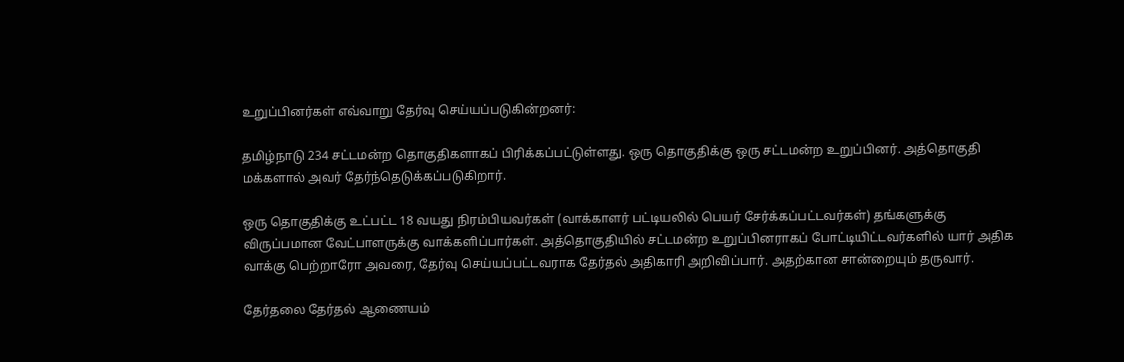உறுப்பினர்கள் எவ்வாறு தேர்வு செய்யப்படுகின்றனர்:

தமிழ்நாடு 234 சட்டமன்ற தொகுதிகளாகப் பிரிக்கப்பட்டுள்ளது. ஒரு தொகுதிக்கு ஒரு சட்டமன்ற உறுப்பினர். அத்தொகுதி மக்களால் அவர் தேர்ந்தெடுக்கப்படுகிறார்.

ஒரு தொகுதிக்கு உட்பட்ட 18 வயது நிரம்பியவர்கள் (வாக்காளர் பட்டியலில் பெயர் சேர்க்கப்பட்டவர்கள்) தங்களுக்கு விருப்பமான வேட்பாளருக்கு வாக்களிப்பார்கள். அத்தொகுதியில் சட்டமன்ற உறுப்பினராகப் போட்டியிட்டவர்களில் யார் அதிக வாக்கு பெற்றாரோ அவரை, தேர்வு செய்யப்பட்டவராக தேர்தல் அதிகாரி அறிவிப்பார். அதற்கான சான்றையும் தருவார்.

தேர்தலை தேர்தல் ஆணையம்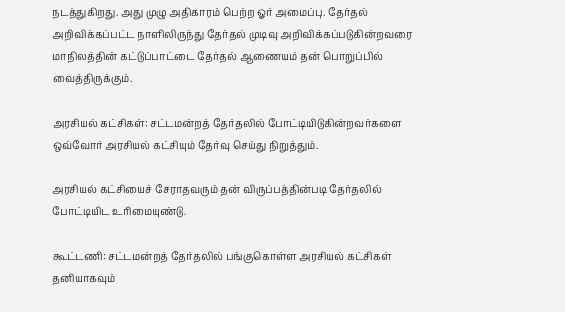நடத்துகிறது. அது முழு அதிகாரம் பெற்ற ஓர் அமைப்பு. தேர்தல் அறிவிக்கப்பட்ட நாளிலிருந்து தேர்தல் முடிவு அறிவிக்கப்படுகின்றவரை மாநிலத்தின் கட்டுப்பாட்டை தேர்தல் ஆணையம் தன் பொறுப்பில் வைத்திருக்கும்.

அரசியல் கட்சிகள்: சட்டமன்றத் தேர்தலில் போட்டியிடுகின்றவர்களை ஒவ்வோர் அரசியல் கட்சியும் தேர்வு செய்து நிறுத்தும்.

அரசியல் கட்சியைச் சேராதவரும் தன் விருப்பத்தின்படி தேர்தலில் போட்டியிட உரிமையுண்டு.

கூட்டணி: சட்டமன்றத் தேர்தலில் பங்குகொள்ள அரசியல் கட்சிகள் தனியாகவும்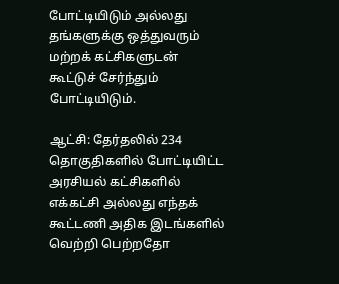போட்டியிடும் அல்லது தங்களுக்கு ஒத்துவரும் மற்றக் கட்சிகளுடன் கூட்டுச் சேர்ந்தும் போட்டியிடும்.

ஆட்சி: தேர்தலில் 234 தொகுதிகளில் போட்டியிட்ட அரசியல் கட்சிகளில் எக்கட்சி அல்லது எந்தக் கூட்டணி அதிக இடங்களில் வெற்றி பெற்றதோ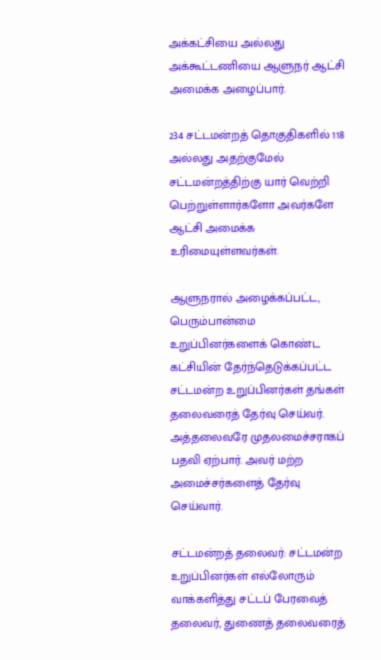அக்கட்சியை அல்லது அக்கூட்டணியை ஆளுநர் ஆட்சி அமைக்க அழைப்பார்.

234 சட்டமன்றத் தொகுதிகளில் 118 அல்லது அதற்குமேல் சட்டமன்றத்திற்கு யார் வெற்றி பெற்றுள்ளார்களோ அவர்களே ஆட்சி அமைக்க உரிமையுள்ளவர்கள்.

ஆளுநரால் அழைக்கப்பட்ட, பெரும்பான்மை உறுப்பினர்களைக் கொண்ட கட்சியின் தேர்ந்தெடுக்கப்பட்ட சட்டமன்ற உறுப்பினர்கள் தங்கள் தலைவரைத் தேர்வு செய்வர். அத்தலைவரே முதலமைச்சராகப் பதவி ஏற்பார். அவர் மற்ற அமைச்சர்களைத் தேர்வு செய்வார்.

சட்டமன்றத் தலைவர்: சட்டமன்ற உறுப்பினர்கள் எல்லோரும் வாக்களித்து சட்டப் பேரவைத் தலைவர், துணைத் தலைவரைத்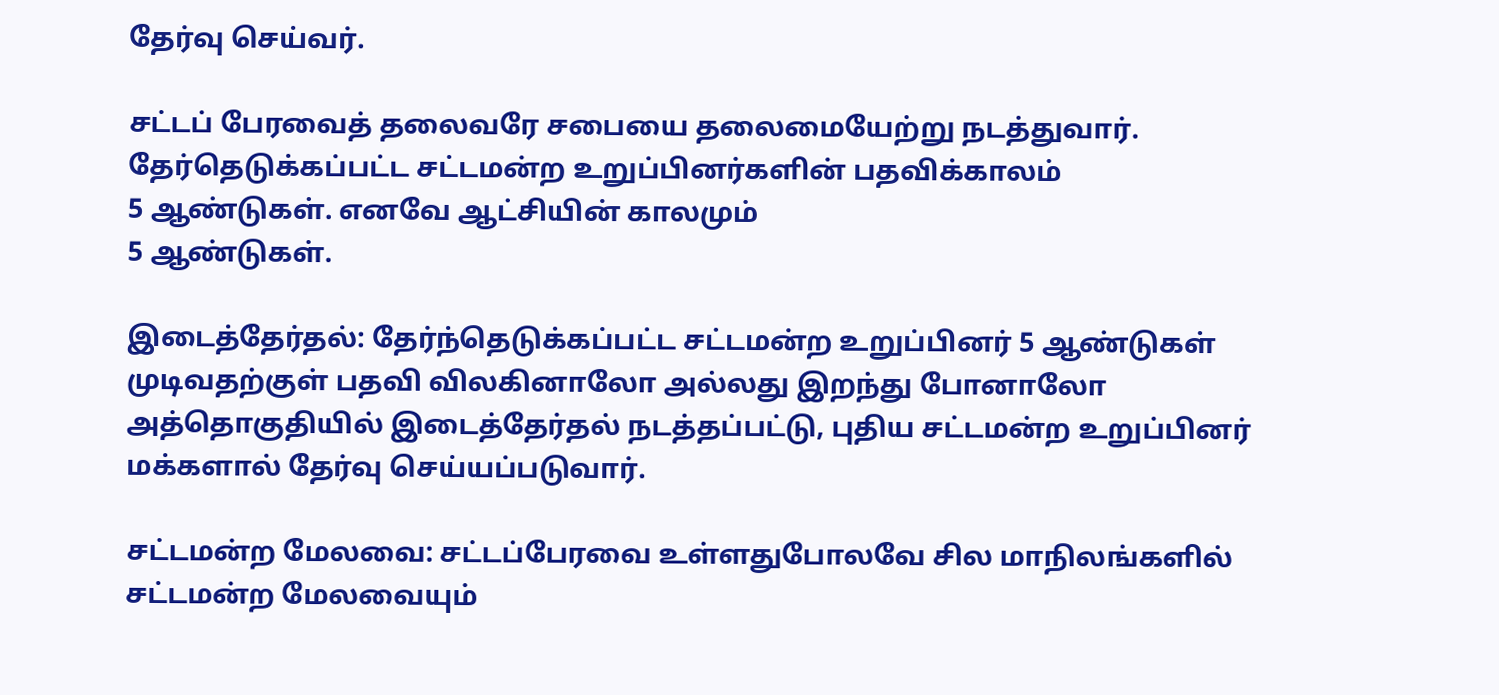தேர்வு செய்வர்.

சட்டப் பேரவைத் தலைவரே சபையை தலைமையேற்று நடத்துவார். தேர்தெடுக்கப்பட்ட சட்டமன்ற உறுப்பினர்களின் பதவிக்காலம்
5 ஆண்டுகள். எனவே ஆட்சியின் காலமும்
5 ஆண்டுகள்.

இடைத்தேர்தல்: தேர்ந்தெடுக்கப்பட்ட சட்டமன்ற உறுப்பினர் 5 ஆண்டுகள் முடிவதற்குள் பதவி விலகினாலோ அல்லது இறந்து போனாலோ அத்தொகுதியில் இடைத்தேர்தல் நடத்தப்பட்டு, புதிய சட்டமன்ற உறுப்பினர் மக்களால் தேர்வு செய்யப்படுவார்.

சட்டமன்ற மேலவை: சட்டப்பேரவை உள்ளதுபோலவே சில மாநிலங்களில் சட்டமன்ற மேலவையும்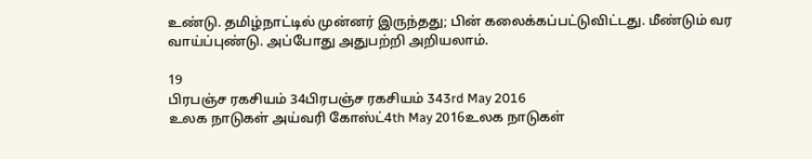உண்டு. தமிழ்நாட்டில் முன்னர் இருந்தது; பின் கலைக்கப்பட்டுவிட்டது. மீண்டும் வர வாய்ப்புண்டு. அப்போது அதுபற்றி அறியலாம்.

19
பிரபஞ்ச ரகசியம் 34பிரபஞ்ச ரகசியம் 343rd May 2016
உலக நாடுகள் அய்வரி கோஸ்ட்4th May 2016உலக நாடுகள்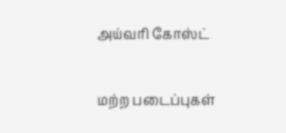அய்வரி கோஸ்ட்

மற்ற படைப்புகள்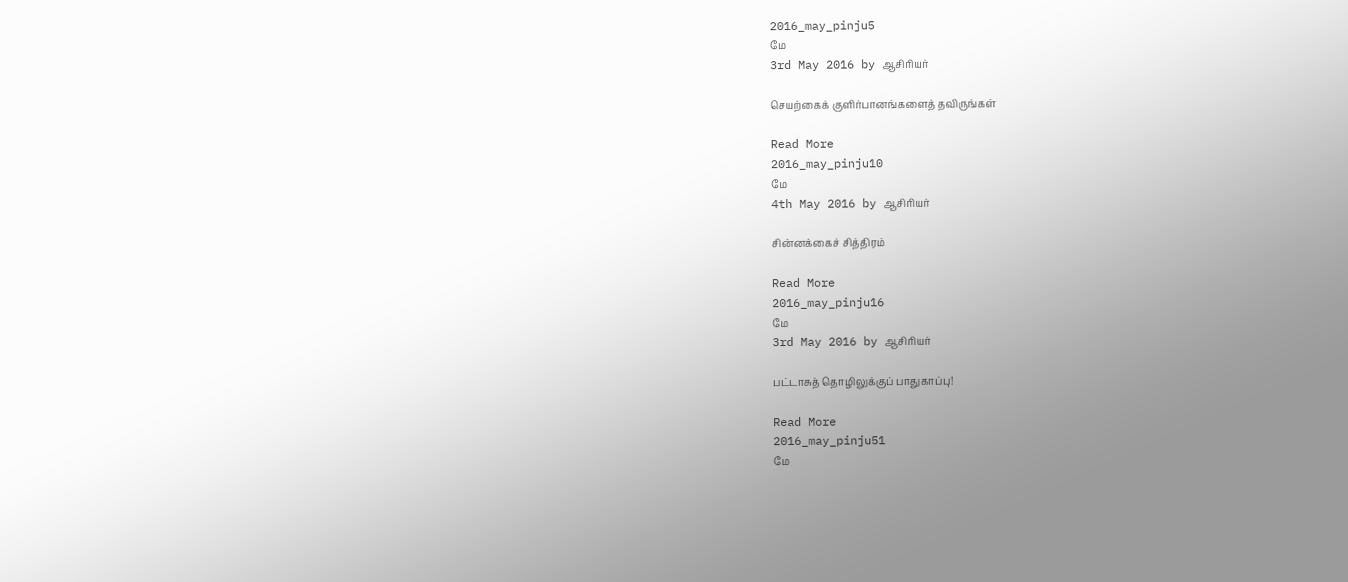2016_may_pinju5
மே
3rd May 2016 by ஆசிரியர்

செயற்கைக் குளிர்பானங்களைத் தவிருங்கள்

Read More
2016_may_pinju10
மே
4th May 2016 by ஆசிரியர்

சின்னக்கைச் சித்திரம்

Read More
2016_may_pinju16
மே
3rd May 2016 by ஆசிரியர்

பட்டாசுத் தொழிலுக்குப் பாதுகாப்பு!

Read More
2016_may_pinju51
மே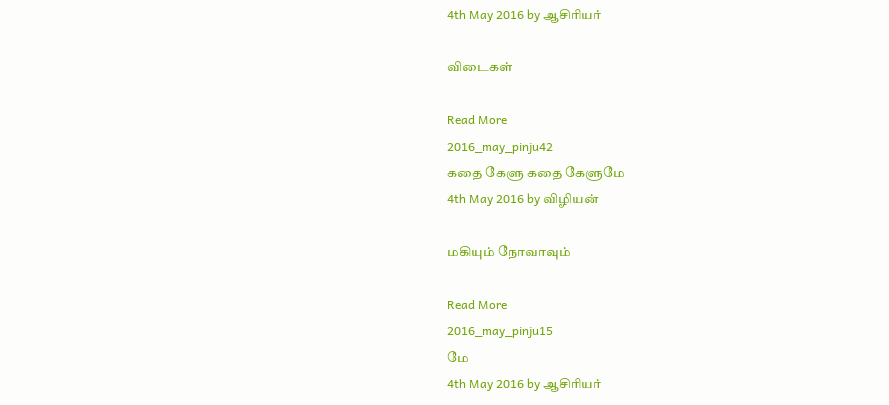4th May 2016 by ஆசிரியர்

விடைகள்

Read More
2016_may_pinju42
கதை கேளு கதை கேளுமே
4th May 2016 by விழியன்

மகியும் நோவாவும்

Read More
2016_may_pinju15
மே
4th May 2016 by ஆசிரியர்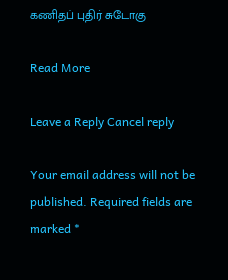கணிதப் புதிர் சுடோகு

Read More

Leave a Reply Cancel reply

Your email address will not be published. Required fields are marked *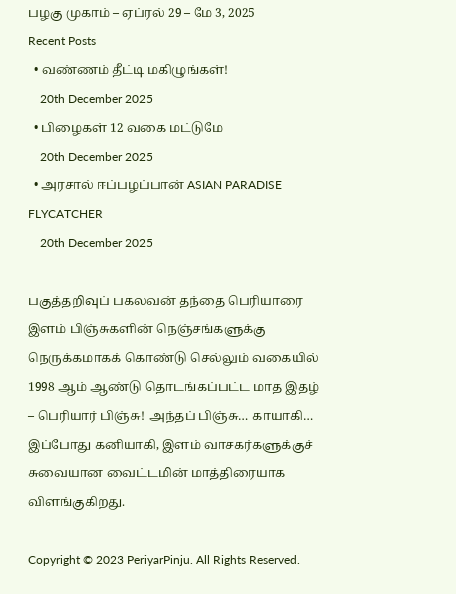பழகு முகாம் – ஏப்ரல் 29 – மே 3, 2025
Recent Posts
  • வண்ணம் தீட்டி மகிழுங்கள்!
    20th December 2025
  • பிழைகள் 12 வகை மட்டுமே
    20th December 2025
  • அரசால் ஈப்பழப்பான் ASIAN PARADISE FLYCATCHER
    20th December 2025

பகுத்தறிவுப் பகலவன் தந்தை பெரியாரை இளம் பிஞ்சுகளின் நெஞ்சங்களுக்கு நெருக்கமாகக் கொண்டு செல்லும் வகையில் 1998 ஆம் ஆண்டு தொடங்கப்பட்ட மாத இதழ் – பெரியார் பிஞ்சு! அந்தப் பிஞ்சு… காயாகி… இப்போது கனியாகி, இளம் வாசகர்களுக்குச் சுவையான வைட்டமின் மாத்திரையாக விளங்குகிறது.

Copyright © 2023 PeriyarPinju. All Rights Reserved.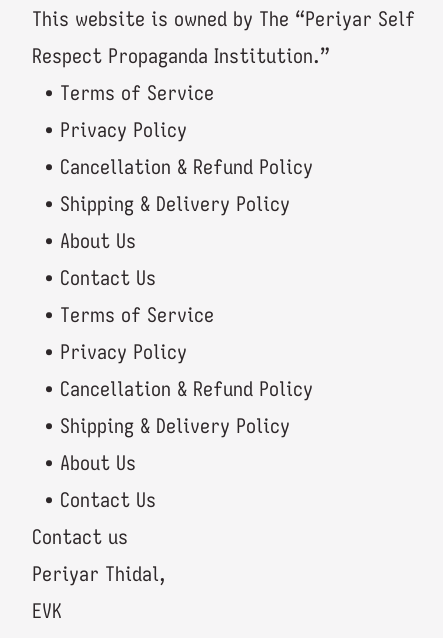This website is owned by The “Periyar Self Respect Propaganda Institution.”
  • Terms of Service
  • Privacy Policy
  • Cancellation & Refund Policy
  • Shipping & Delivery Policy
  • About Us
  • Contact Us
  • Terms of Service
  • Privacy Policy
  • Cancellation & Refund Policy
  • Shipping & Delivery Policy
  • About Us
  • Contact Us
Contact us
Periyar Thidal,
EVK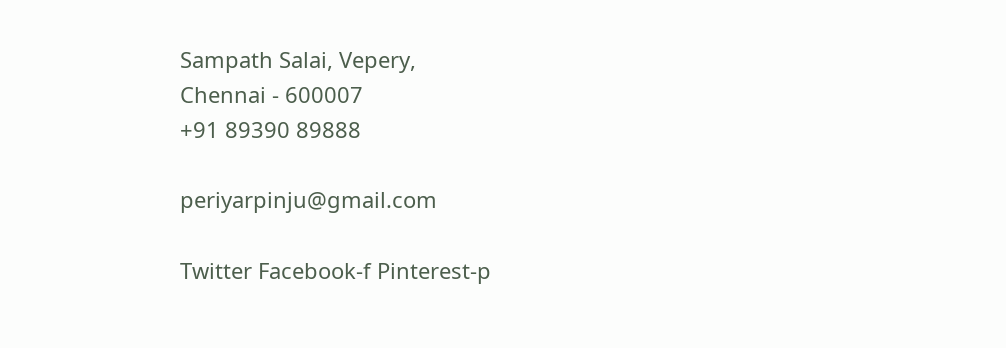Sampath Salai, Vepery,
Chennai - 600007
+91 89390 89888

periyarpinju@gmail.com

Twitter Facebook-f Pinterest-p